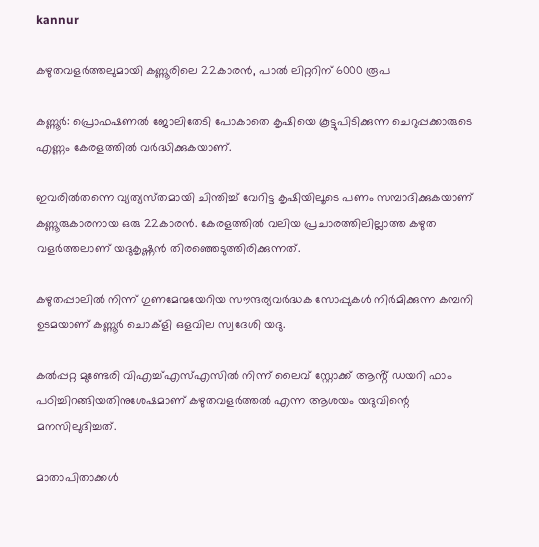kannur

കഴുതവളർത്തലുമായി കണ്ണൂരിലെ 22കാരൻ, പാൽ ലിറ്ററിന് 6000 രൂപ

കണ്ണൂർ: പ്രൊഫഷണൽ ജോലിതേടി പോകാതെ കൃഷിയെ കൂട്ടുപിടിക്കുന്ന ചെറുപ്പക്കാരുടെ എണ്ണം കേരളത്തിൽ വർദ്ധിക്കുകയാണ്.

ഇവരിൽതന്നെ വ്യത്യസ്‌തമായി ചിന്തിച്ച് വേറിട്ട കൃഷിയിലൂടെ പണം സമ്പാദിക്കുകയാണ് കണ്ണൂരുകാരനായ ഒരു 22കാരൻ. കേരളത്തിൽ വലിയ പ്രചാരത്തിലില്ലാത്ത കഴുത വളർത്തലാണ് യദുകൃഷ്ണൻ തിരഞ്ഞെടുത്തിരിക്കുന്നത്.

കഴുതപ്പാലിൽ നിന്ന് ഗുണമേന്മയേറിയ സൗന്ദര്യവർദ്ധക സോപ്പുകൾ നിർമിക്കുന്ന കമ്പനി ഉടമയാണ് കണ്ണൂർ ചൊക്ളി ഒളവില സ്വദേശി യദു.

കൽപ്പറ്റ മുണ്ടേരി വിഎച്ച്എസ്എസിൽ നിന്ന് ലൈവ് സ്റ്റോക്ക് ആൻ്റ് ഡയറി ഫാം പഠിച്ചിറങ്ങിയതിനുശേഷമാണ് കഴുതവളർത്തൽ എന്ന ആശയം യദുവിന്റെ മനസിലുദിച്ചത്.

മാതാപിതാക്കൾ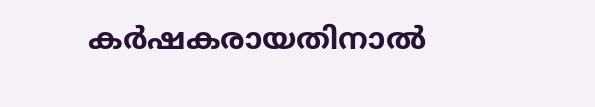കർഷകരായതിനാൽ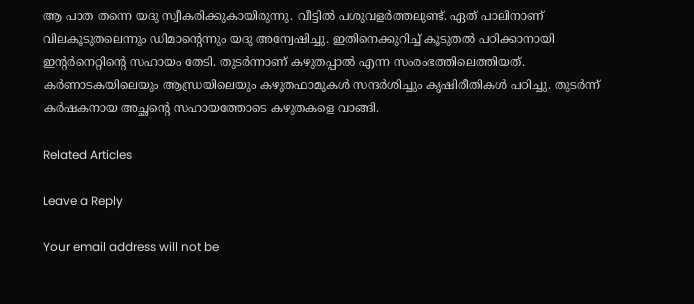ആ പാത തന്നെ യദു സ്വീകരിക്കുകായിരുന്നു. വീട്ടിൽ പശുവളർത്തലുണ്ട്. ഏത് പാലിനാണ് വിലകൂടുതലെന്നും ഡിമാൻ്റെന്നും യദു അന്വേഷിച്ചു. ഇതിനെക്കുറിച്ച് കൂടുതൽ പഠിക്കാനായി ഇന്റർനെറ്റിന്റെ സഹായം തേടി. തുടർന്നാണ് കഴുതപ്പാൽ എന്ന സംരംഭത്തിലെത്തിയത്. കർണാടകയിലെയും ആന്ധ്രയിലെയും കഴുതഫാമുകൾ സന്ദർശിച്ചും കൃഷിരീതികൾ പഠിച്ചു. തുടർന്ന് കർഷകനായ അച്ഛന്റെ സഹായത്തോടെ കഴുതകളെ വാങ്ങി.

Related Articles

Leave a Reply

Your email address will not be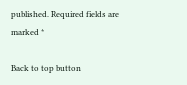published. Required fields are marked *

Back to top button